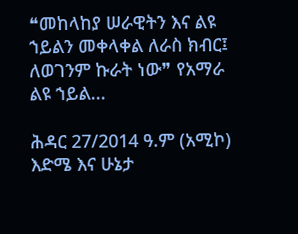❝መከላከያ ሠራዊትን እና ልዩ ኀይልን መቀላቀል ለራስ ክብር፤ ለወገንም ኩራት ነው❞ የአማራ ልዩ ኀይል...

ሕዳር 27/2014 ዓ.ም (አሚኮ) እድሜ እና ሁኔታ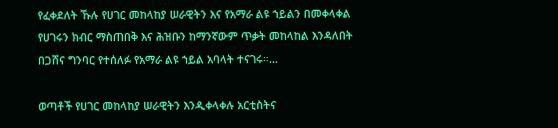የፈቀደለት ኹሉ የሀገር መከላከያ ሠራዊትን እና የአማራ ልዩ ኀይልን በመቀላቀል የሀገሩን ክብር ማስጠበቅ እና ሕዝቡን ከማንኛውም ጥቃት መከላከል እንዳለበት በጋሸና ግንባር የተሰለፉ የአማራ ልዩ ኀይል አባላት ተናገሩ።...

ወጣቶች የሀገር መከላከያ ሠራዊትን እንዲቀላቀሉ አርቲስትና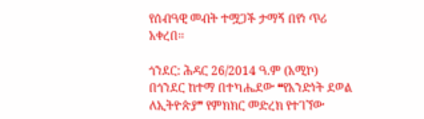የሰብዓዊ መብት ተሟጋች ታማኝ በየነ ጥሪ አቀረበ፡፡

ጎንደር: ሕዳር 26/2014 ዓ.ም (አሚኮ) በጎንደር ከተማ በተካሔደው ❝የአንድነት ደወል ለኢትዮጵያ❞ የምክክር መድረክ የተገኘው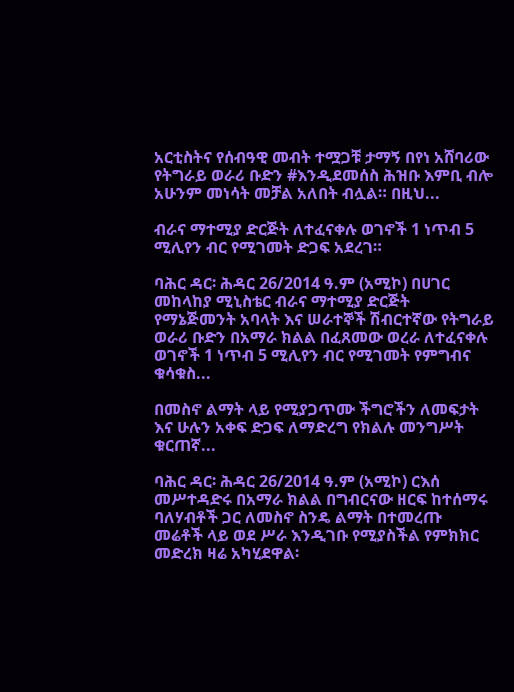አርቲስትና የሰብዓዊ መብት ተሟጋቹ ታማኝ በየነ አሸባሪው የትግራይ ወራሪ ቡድን #እንዲደመሰስ ሕዝቡ እምቢ ብሎ አሁንም መነሳት መቻል አለበት ብሏል። በዚህ...

ብራና ማተሚያ ድርጅት ለተፈናቀሉ ወገኖች 1 ነጥብ 5 ሚሊየን ብር የሚገመት ድጋፍ አደረገ።

ባሕር ዳር፡ ሕዳር 26/2014 ዓ.ም (አሚኮ) በሀገር መከላከያ ሚኒስቴር ብራና ማተሚያ ድርጅት የማኔጅመንት አባላት እና ሠራተኞች ሽብርተኛው የትግራይ ወራሪ ቡድን በአማራ ክልል በፈጸመው ወረራ ለተፈናቀሉ ወገኖች 1 ነጥብ 5 ሚሊየን ብር የሚገመት የምግብና ቁሳቁስ...

በመስኖ ልማት ላይ የሚያጋጥሙ ችግሮችን ለመፍታት እና ሁሉን አቀፍ ድጋፍ ለማድረግ የክልሉ መንግሥት ቁርጠኛ...

ባሕር ዳር፡ ሕዳር 26/2014 ዓ.ም (አሚኮ) ርእሰ መሥተዳድሩ በአማራ ክልል በግብርናው ዘርፍ ከተሰማሩ ባለሃብቶች ጋር ለመስኖ ስንዴ ልማት በተመረጡ መሬቶች ላይ ወደ ሥራ እንዲገቡ የሚያስችል የምክክር መድረክ ዛሬ አካሂደዋል፡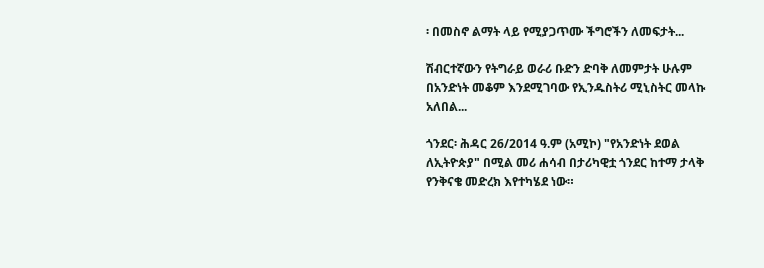፡ በመስኖ ልማት ላይ የሚያጋጥሙ ችግሮችን ለመፍታት...

ሽብርተኛውን የትግራይ ወራሪ ቡድን ድባቅ ለመምታት ሁሉም በአንድነት መቆም እንደሚገባው የኢንዱስትሪ ሚኒስትር መላኩ አለበል...

ጎንደር፡ ሕዳር 26/2014 ዓ.ም (አሚኮ) "የአንድነት ደወል ለኢትዮጵያ" በሚል መሪ ሐሳብ በታሪካዊቷ ጎንደር ከተማ ታላቅ የንቅናቄ መድረክ እየተካሄደ ነው።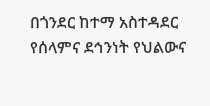በጎንደር ከተማ አስተዳደር የሰላምና ደኅንነት የህልውና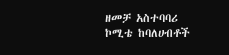ዘመቻ አስተባባሪ ኮሚቴ ከባለሀብቶች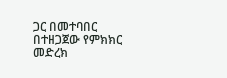ጋር በመተባበር በተዘጋጀው የምክክር መድረክ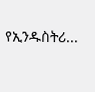የኢንዱስትሪ...